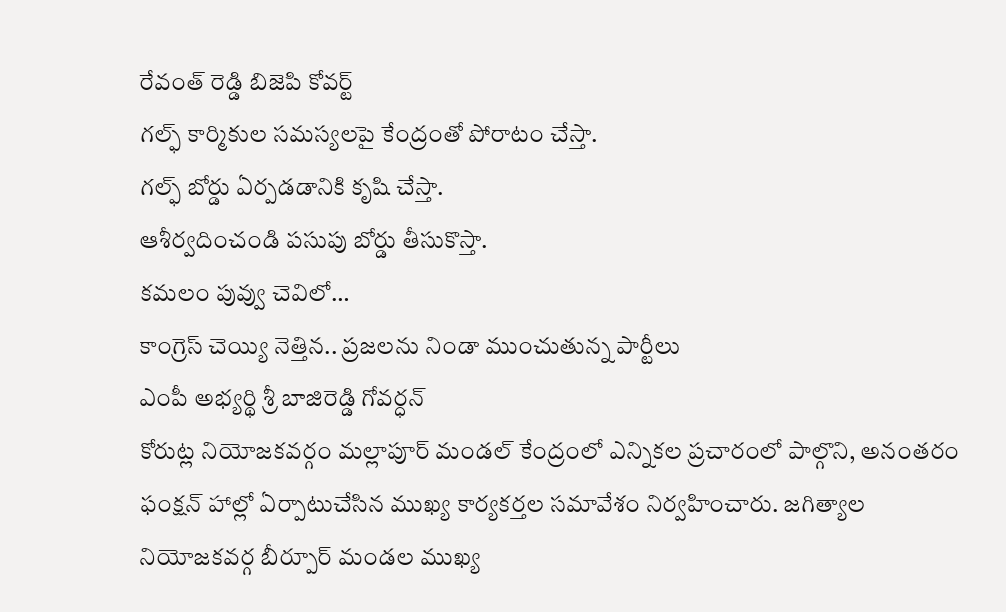రేవంత్ రెడ్డి బిజెపి కోవర్ట్
గల్ఫ్ కార్మికుల సమస్యలపై కేంద్రంతో పోరాటం చేస్తా.
గల్ఫ్ బోర్డు ఏర్పడడానికి కృషి చేస్తా.
ఆశీర్వదించండి పసుపు బోర్డు తీసుకొస్తా.
కమలం పువ్వు చెవిలో…
కాంగ్రెస్ చెయ్యి నెత్తిన.. ప్రజలను నిండా ముంచుతున్న పార్టీలు
ఎంపీ అభ్యర్థి శ్రీ బాజిరెడ్డి గోవర్ధన్
కోరుట్ల నియోజకవర్గం మల్లాపూర్ మండల్ కేంద్రంలో ఎన్నికల ప్రచారంలో పాల్గొని, అనంతరం ఫంక్షన్ హాల్లో ఏర్పాటుచేసిన ముఖ్య కార్యకర్తల సమావేశం నిర్వహించారు. జగిత్యాల నియోజకవర్గ బీర్పూర్ మండల ముఖ్య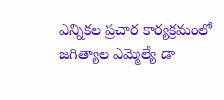ఎన్నికల ప్రచార కార్యక్రమంలో జగిత్యాల ఎమ్మెల్యే డా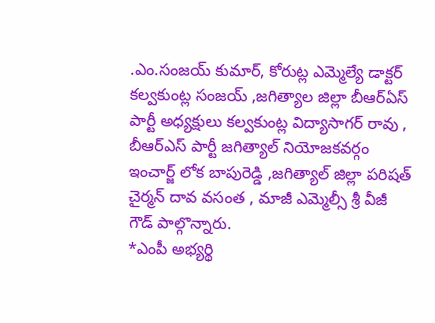.ఎం.సంజయ్ కుమార్, కోరుట్ల ఎమ్మెల్యే డాక్టర్ కల్వకుంట్ల సంజయ్ ,జగిత్యాల జిల్లా బీఆర్ఏస్ పార్టీ అధ్యక్షులు కల్వకుంట్ల విద్యాసాగర్ రావు , బీఆర్ఎస్ పార్టీ జగిత్యాల్ నియోజకవర్గం ఇంచార్జ్ లోక బాపురెడ్డి ,జగిత్యాల్ జిల్లా పరిషత్ చైర్మన్ దావ వసంత , మాజీ ఎమ్మెల్సీ శ్రీ వీజీ గౌడ్ పాల్గొన్నారు.
*ఎంపీ అభ్యర్థి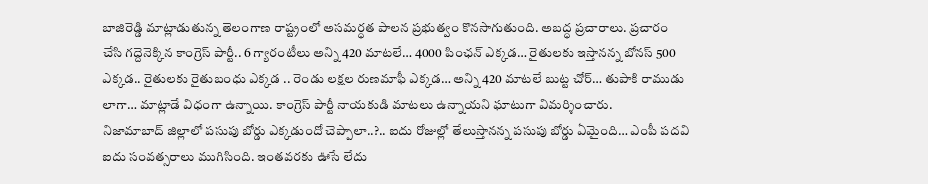బాజిరెడ్డి మాట్లాడుతున్న తెలంగాణ రాష్ట్రంలో అసమర్ధత పాలన ప్రభుత్వం కొనసాగుతుంది. అబద్ధ ప్రచారాలు. ప్రచారం చేసి గద్దెనెక్కిన కాంగ్రెస్ పార్టీ.. 6 గ్యారంటీలు అన్ని 420 మాటలే… 4000 పింఛన్ ఎక్కడ… రైతులకు ఇస్తానన్న బోనస్ 500 ఎక్కడ.. రైతులకు రైతుబంధు ఎక్కడ .. రెండు లక్షల రుణమాఫీ ఎక్కడ… అన్ని 420 మాటలే బుట్ట చోర్… తుపాకి రాముడు లాగా… మాట్లాడే విధంగా ఉన్నాయి. కాంగ్రెస్ పార్టీ నాయకుడి మాటలు ఉన్నాయని ఘాటుగా విమర్శించారు.
నిజామాబాద్ జిల్లాలో పసుపు బోర్డు ఎక్కడుందో చెప్పాలా..?.. ఐదు రోజుల్లో తేలుస్తానన్న పసుపు బోర్డు ఏమైంది… ఎంపీ పదవి ఐదు సంవత్సరాలు ముగిసింది. ఇంతవరకు ఊసే లేదు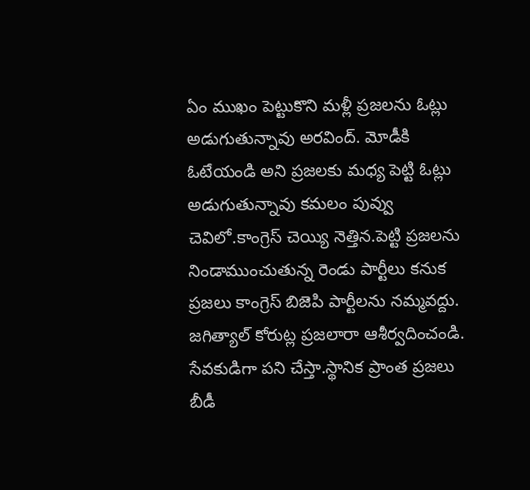ఏం ముఖం పెట్టుకొని మళ్లీ ప్రజలను ఓట్లు అడుగుతున్నావు అరవింద్. మోడీకి ఓటేయండి అని ప్రజలకు మధ్య పెట్టి ఓట్లు అడుగుతున్నావు కమలం పువ్వు చెవిలో.కాంగ్రెస్ చెయ్యి నెత్తిన.పెట్టి ప్రజలను నిండాముంచుతున్న రెండు పార్టీలు కనుక ప్రజలు కాంగ్రెస్ బిజెపి పార్టీలను నమ్మవద్దు.
జగిత్యాల్ కోరుట్ల ప్రజలారా ఆశీర్వదించండి. సేవకుడిగా పని చేస్తా.స్థానిక ప్రాంత ప్రజలు బీడీ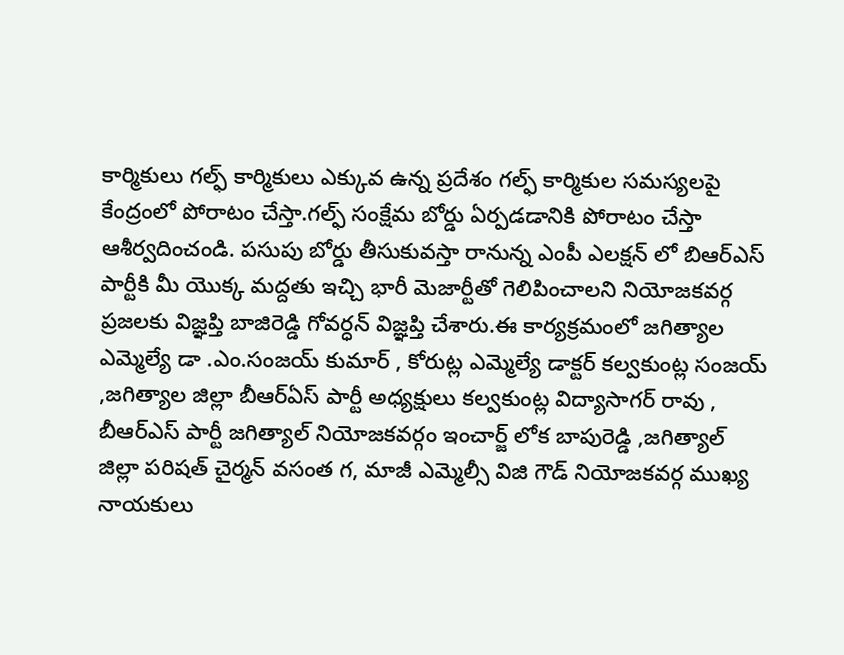కార్మికులు గల్ఫ్ కార్మికులు ఎక్కువ ఉన్న ప్రదేశం గల్ఫ్ కార్మికుల సమస్యలపై కేంద్రంలో పోరాటం చేస్తా.గల్ఫ్ సంక్షేమ బోర్డు ఏర్పడడానికి పోరాటం చేస్తా ఆశీర్వదించండి. పసుపు బోర్డు తీసుకువస్తా రానున్న ఎంపీ ఎలక్షన్ లో బిఆర్ఎస్ పార్టీకి మీ యొక్క మద్దతు ఇచ్చి భారీ మెజార్టీతో గెలిపించాలని నియోజకవర్గ ప్రజలకు విజ్ఞప్తి బాజిరెడ్డి గోవర్ధన్ విజ్ఞప్తి చేశారు.ఈ కార్యక్రమంలో జగిత్యాల ఎమ్మెల్యే డా .ఎం.సంజయ్ కుమార్ , కోరుట్ల ఎమ్మెల్యే డాక్టర్ కల్వకుంట్ల సంజయ్ ,జగిత్యాల జిల్లా బీఆర్ఏస్ పార్టీ అధ్యక్షులు కల్వకుంట్ల విద్యాసాగర్ రావు , బీఆర్ఎస్ పార్టీ జగిత్యాల్ నియోజకవర్గం ఇంచార్జ్ లోక బాపురెడ్డి ,జగిత్యాల్ జిల్లా పరిషత్ చైర్మన్ వసంత గ, మాజీ ఎమ్మెల్సీ విజి గౌడ్ నియోజకవర్గ ముఖ్య నాయకులు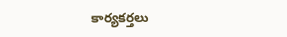కార్యకర్తలు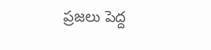ప్రజలు పెద్ద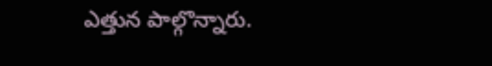ఎత్తున పాల్గొన్నారు.